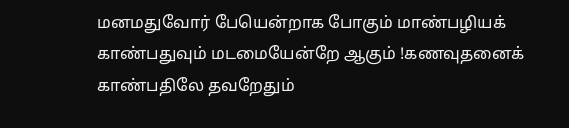மனமதுவோர் பேயென்றாக போகும் மாண்பழியக் காண்பதுவும் மடமையேன்றே ஆகும் !கணவுதனைக் காண்பதிலே தவறேதும்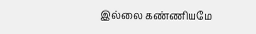இல்லை கண்ணியமே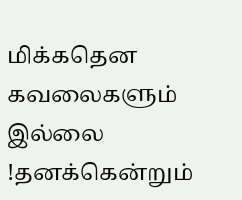மிக்கதென கவலைகளும் இல்லை !தனக்கென்றும்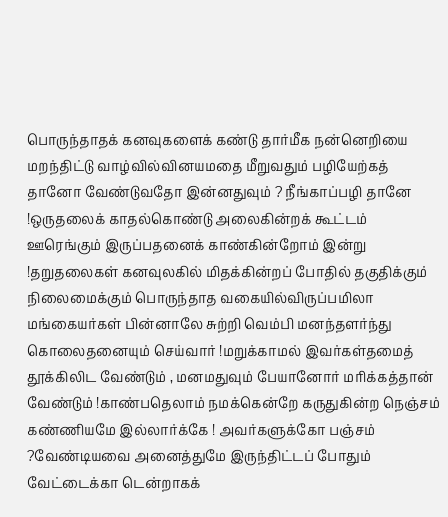பொருந்தாதக் கனவுகளைக் கண்டு தார்மீக நன்னெறியை மறந்திட்டு வாழ்வில்வினயமதை மீறுவதும் பழியேற்கத் தானோ வேண்டுவதோ இன்னதுவும் ? நீங்காப்பழி தானே !ஒருதலைக் காதல்கொண்டு அலைகின்றக் கூட்டம் ஊரெங்கும் இருப்பதனைக் காண்கின்றோம் இன்று !தறுதலைகள் கனவுலகில் மிதக்கின்றப் போதில் தகுதிக்கும் நிலைமைக்கும் பொருந்தாத வகையில்விருப்பமிலா மங்கையர்கள் பின்னாலே சுற்றி வெம்பி மனந்தளர்ந்து கொலைதனையும் செய்வார் !மறுக்காமல் இவர்கள்தமைத் தூக்கிலிட வேண்டும் , மனமதுவும் பேயானோர் மரிக்கத்தான் வேண்டும் !காண்பதெலாம் நமக்கென்றே கருதுகின்ற நெஞ்சம் கண்ணியமே இல்லார்க்கே ! அவர்களுக்கோ பஞ்சம் ?வேண்டியவை அனைத்துமே இருந்திட்டப் போதும் வேட்டைக்கா டென்றாகக்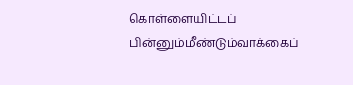கொள்ளையிட்டப் பின்னும்மீண்டும்வாக்கைப்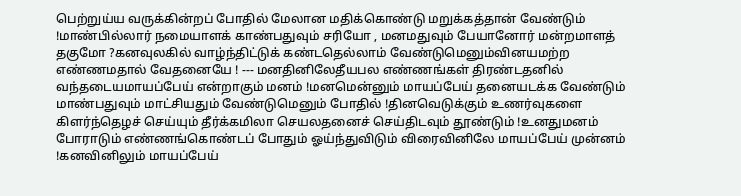பெற்றுய்ய வருக்கின்றப் போதில் மேலான மதிக்கொண்டு மறுக்கத்தான் வேண்டும் !மாண்பில்லார் நமையாளக் காண்பதுவும் சரியோ , மனமதுவும் பேயானோர் மன்றமாளத் தகுமோ ?கனவுலகில் வாழ்ந்திட்டுக் கண்டதெல்லாம் வேண்டுமெனும்வினயமற்ற எண்ணமதால் வேதனையே ! --- மனதினிலேதீயபல எண்ணங்கள் திரண்டதனில் வந்தடையமாயப்பேய் என்றாகும் மனம் !மனமென்னும் மாயப்பேய் தனையடக்க வேண்டும் மாண்பதுவும் மாட்சியதும் வேண்டுமெனும் போதில் !தினவெடுக்கும் உணர்வுகளை கிளர்ந்தெழச் செய்யும் தீர்க்கமிலா செயலதனைச் செய்திடவும் தூண்டும் !உனதுமனம் போராடும் எண்ணங்கொண்டப் போதும் ஓய்ந்துவிடும் விரைவினிலே மாயப்பேய் முன்னம் !கனவினிலும் மாயப்பேய்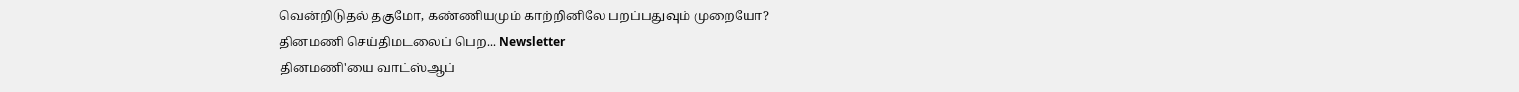வென்றிடுதல் தகுமோ, கண்ணியமும் காற்றினிலே பறப்பதுவும் முறையோ?
தினமணி செய்திமடலைப் பெற... Newsletter
தினமணி'யை வாட்ஸ்ஆப்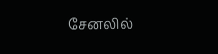சேனலில்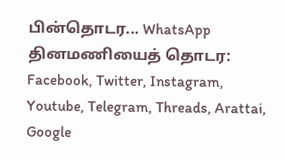பின்தொடர... WhatsApp
தினமணியைத் தொடர: Facebook, Twitter, Instagram, Youtube, Telegram, Threads, Arattai, Google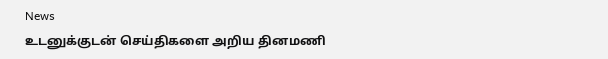News
உடனுக்குடன் செய்திகளை அறிய தினமணி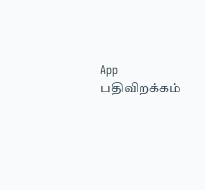App பதிவிறக்கம்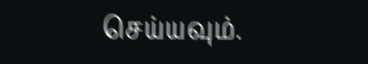செய்யவும்.